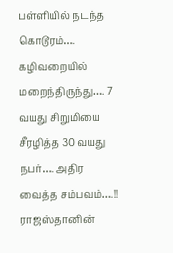பள்ளியில் நடந்த கொடூரம்…. கழிவறையில் மறைந்திருந்து…. 7 வயது சிறுமியை சீரழித்த 30 வயது நபர்…. அதிர வைத்த சம்பவம்….!!
ராஜஸ்தானின்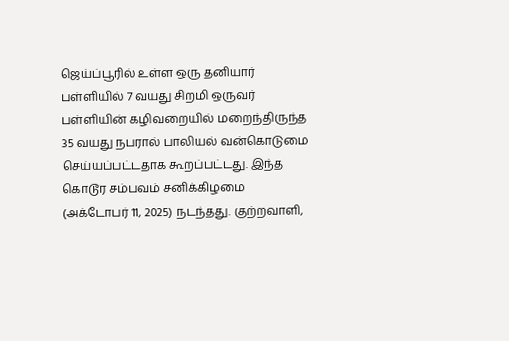ஜெய்ப்பூரில் உள்ள ஒரு தனியார் பள்ளியில் 7 வயது சிறமி ஒருவர் பள்ளியின் கழிவறையில் மறைந்திருந்த 35 வயது நபரால் பாலியல் வன்கொடுமை செய்யப்பட்டதாக கூறப்பட்டது. இந்த கொடூர சம்பவம் சனிக்கிழமை (அக்டோபர் 11, 2025) நடந்தது. குற்றவாளி,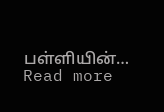பள்ளியின்…
Read more